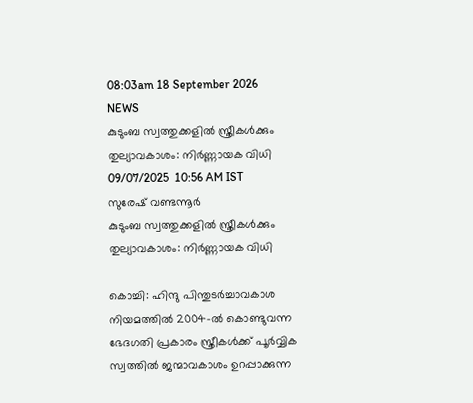08:03am 18 September 2026
NEWS
കുടുംബ സ്വത്തുക്കളിൽ സ്ത്രീകൾക്കും തുല്യാവകാശം: നിർണ്ണായക വിധി
09/07/2025  10:56 AM IST
സുരേഷ് വണ്ടന്നൂർ
കുടുംബ സ്വത്തുക്കളിൽ സ്ത്രീകൾക്കും തുല്യാവകാശം: നിർണ്ണായക വിധി

കൊച്ചി: ഹിന്ദു പിന്തുടർച്ചാവകാശ നിയമത്തിൽ 2004-ൽ കൊണ്ടുവന്ന ഭേദഗതി പ്രകാരം സ്ത്രീകൾക്ക് പൂർവ്വിക സ്വത്തിൽ ജന്മാവകാശം ഉറപ്പാക്കുന്ന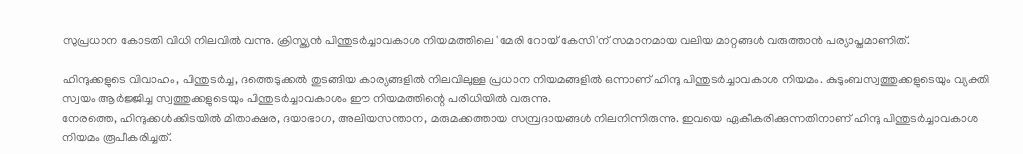സുപ്രധാന കോടതി വിധി നിലവിൽ വന്നു. ക്രിസ്ത്യൻ പിന്തുടർച്ചാവകാശ നിയമത്തിലെ 'മേരി റോയ് കേസി'ന് സമാനമായ വലിയ മാറ്റങ്ങൾ വരുത്താൻ പര്യാപ്തമാണിത്.

ഹിന്ദുക്കളുടെ വിവാഹം, പിന്തുടർച്ച, ദത്തെടുക്കൽ തുടങ്ങിയ കാര്യങ്ങളിൽ നിലവിലുള്ള പ്രധാന നിയമങ്ങളിൽ ഒന്നാണ് ഹിന്ദു പിന്തുടർച്ചാവകാശ നിയമം. കുടുംബസ്വത്തുക്കളുടെയും വ്യക്തി സ്വയം ആർജ്ജിച്ച സ്വത്തുക്കളുടെയും പിന്തുടർച്ചാവകാശം ഈ നിയമത്തിന്റെ പരിധിയിൽ വരുന്നു.
നേരത്തെ, ഹിന്ദുക്കൾക്കിടയിൽ മിതാക്ഷര, ദയാഭാഗ, അലിയസന്താന, മരുമക്കത്തായ സമ്പ്രദായങ്ങൾ നിലനിന്നിരുന്നു. ഇവയെ ഏകീകരിക്കുന്നതിനാണ് ഹിന്ദു പിന്തുടർച്ചാവകാശ നിയമം രൂപീകരിച്ചത്.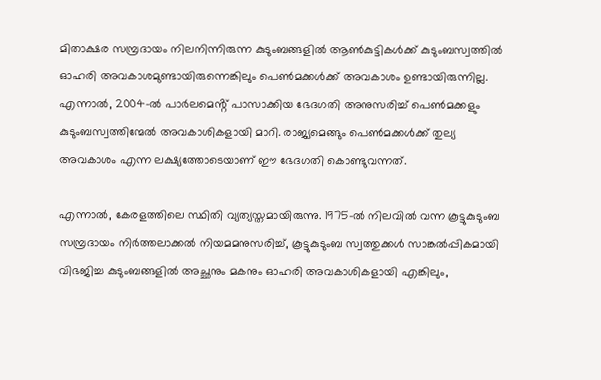മിതാക്ഷര സമ്പ്രദായം നിലനിന്നിരുന്ന കുടുംബങ്ങളിൽ ആൺകുട്ടികൾക്ക് കുടുംബസ്വത്തിൽ ഓഹരി അവകാശമുണ്ടായിരുന്നെങ്കിലും പെൺമക്കൾക്ക് അവകാശം ഉണ്ടായിരുന്നില്ല. എന്നാൽ, 2004-ൽ പാർലമെൻ്റ് പാസാക്കിയ ഭേദഗതി അനുസരിച്ച് പെൺമക്കളും കുടുംബസ്വത്തിന്മേൽ അവകാശികളായി മാറി. രാജ്യമെങ്ങും പെൺമക്കൾക്ക് തുല്യ അവകാശം എന്ന ലക്ഷ്യത്തോടെയാണ് ഈ ഭേദഗതി കൊണ്ടുവന്നത്.

എന്നാൽ, കേരളത്തിലെ സ്ഥിതി വ്യത്യസ്തമായിരുന്നു. 1975-ൽ നിലവിൽ വന്ന കൂട്ടുകുടുംബ സമ്പ്രദായം നിർത്തലാക്കൽ നിയമമനുസരിച്ച്, കൂട്ടുകുടുംബ സ്വത്തുക്കൾ സാങ്കൽപ്പികമായി വിഭജിച്ച കുടുംബങ്ങളിൽ അച്ഛനും മകനും ഓഹരി അവകാശികളായി എങ്കിലും,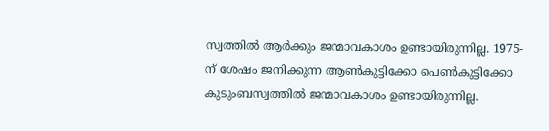സ്വത്തിൽ ആർക്കും ജന്മാവകാശം ഉണ്ടായിരുന്നില്ല. 1975-ന് ശേഷം ജനിക്കുന്ന ആൺകുട്ടിക്കോ പെൺകുട്ടിക്കോ കുടുംബസ്വത്തിൽ ജന്മാവകാശം ഉണ്ടായിരുന്നില്ല.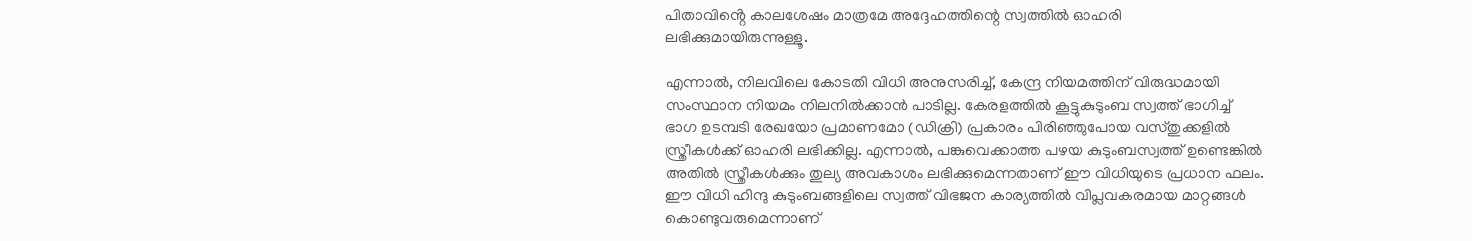പിതാവിൻ്റെ കാലശേഷം മാത്രമേ അദ്ദേഹത്തിന്റെ സ്വത്തിൽ ഓഹരി ലഭിക്കുമായിരുന്നുള്ളൂ.

എന്നാൽ, നിലവിലെ കോടതി വിധി അനുസരിച്ച്, കേന്ദ്ര നിയമത്തിന് വിരുദ്ധമായി സംസ്ഥാന നിയമം നിലനിൽക്കാൻ പാടില്ല. കേരളത്തിൽ കൂട്ടുകുടുംബ സ്വത്ത് ഭാഗിച്ച് ഭാഗ ഉടമ്പടി രേഖയോ പ്രമാണമോ (ഡിക്രി) പ്രകാരം പിരിഞ്ഞുപോയ വസ്തു‌ക്കളിൽ സ്ത്രീകൾക്ക് ഓഹരി ലഭിക്കില്ല. എന്നാൽ, പങ്കുവെക്കാത്ത പഴയ കുടുംബസ്വത്ത് ഉണ്ടെങ്കിൽ അതിൽ സ്ത്രീകൾക്കും തുല്യ അവകാശം ലഭിക്കുമെന്നതാണ് ഈ വിധിയുടെ പ്രധാന ഫലം. ഈ വിധി ഹിന്ദു കുടുംബങ്ങളിലെ സ്വത്ത് വിഭജന കാര്യത്തിൽ വിപ്ലവകരമായ മാറ്റങ്ങൾ കൊണ്ടുവരുമെന്നാണ്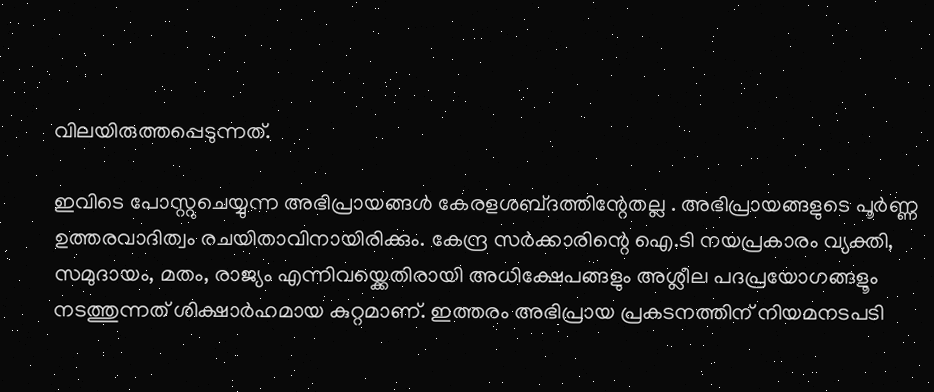വിലയിരുത്തപ്പെടുന്നത്.

ഇവിടെ പോസ്റ്റുചെയ്യുന്ന അഭിപ്രായങ്ങള്‍ കേരളശബ്‌ദത്തിന്റേതല്ല . അഭിപ്രായങ്ങളുടെ പൂര്‍ണ്ണ ഉത്തരവാദിത്വം രചയിതാവിനായിരിക്കും. കേന്ദ്ര സർക്കാരിന്റെ ഐ.ടി നയപ്രകാരം വ്യക്തി, സമുദായം, മതം, രാജ്യം എന്നിവയ്ക്കെതിരായി അധിക്ഷേപങ്ങളും അശ്ലീല പദപ്രയോഗങ്ങളൂം നടത്തുന്നത് ശിക്ഷാര്‍ഹമായ കുറ്റമാണ്. ഇത്തരം അഭിപ്രായ പ്രകടനത്തിന് നിയമനടപടി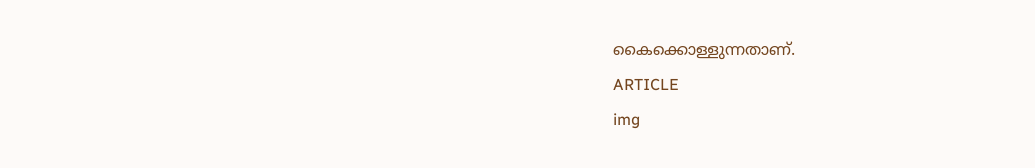കൈക്കൊള്ളുന്നതാണ്.
ARTICLE
img